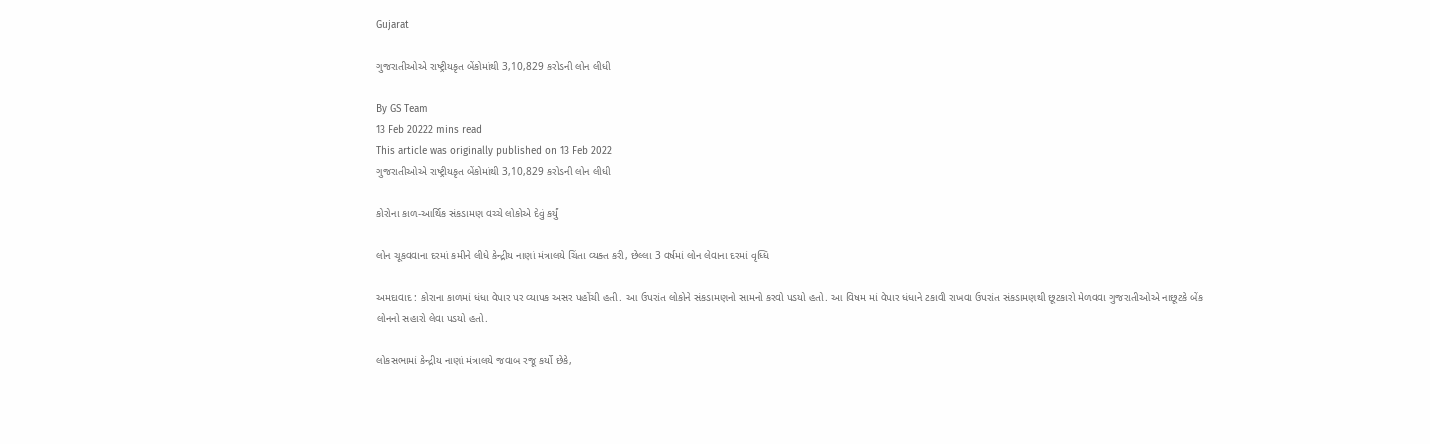Gujarat

ગુજરાતીઓએ રાષ્ટ્રીયકૃત બેંકોમાંથી 3,10,829 કરોડની લોન લીધી

By GS Team
13 Feb 20222 mins read
This article was originally published on 13 Feb 2022
ગુજરાતીઓએ રાષ્ટ્રીયકૃત બેંકોમાંથી 3,10,829 કરોડની લોન લીધી

કોરોના કાળ-આર્થિક સંકડામણ વચ્ચે લોકોએ દેવું કર્યું

લોન ચૂકવવાના દરમાં કમીને લીધે કેન્દ્રીય નાણાં મંત્રાલયે ચિંતા વ્યક્ત કરી, છેલ્લા 3 વર્ષમાં લોન લેવાના દરમાં વૃધ્ધિ

અમદાવાદ : કોરાના કાળમાં ધંધા વેપાર પર વ્યાપક અસર પહોંચી હતી. આ ઉપરાંત લોકોને સંકડામણનો સામનો કરવો પડયો હતો. આ વિષમ માં વેપાર ધંધાને ટકાવી રાખવા ઉપરાંત સંકડામણથી છૂટકારો મેળવવા ગુજરાતીઓએ નાછૂટકે બેંક લોનનો સહારો લેવા પડયો હતો.

લોકસભામાં કેન્દ્રીય નાણાં મંત્રાલયે જવાબ રજૂ કર્યો છેકે,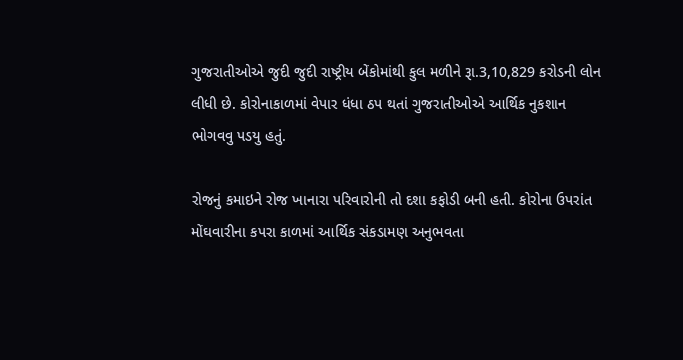ગુજરાતીઓએ જુદી જુદી રાષ્ટ્રીય બેંકોમાંથી કુલ મળીને રૂા.3,10,829 કરોડની લોન લીધી છે. કોરોનાકાળમાં વેપાર ધંધા ઠપ થતાં ગુજરાતીઓએ આર્થિક નુકશાન ભોગવવુ પડયુ હતું.

રોજનું કમાઇને રોજ ખાનારા પરિવારોની તો દશા કફોડી બની હતી. કોરોના ઉપરાંત  મોંઘવારીના કપરા કાળમાં આર્થિક સંકડામણ અનુભવતા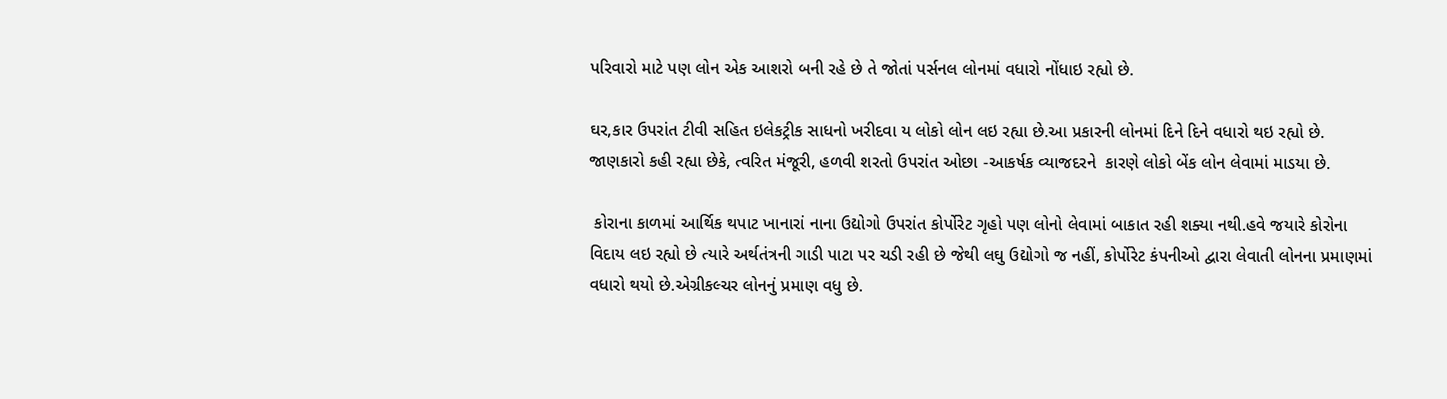પરિવારો માટે પણ લોન એક આશરો બની રહે છે તે જોતાં પર્સનલ લોનમાં વધારો નોંધાઇ રહ્યો છે.

ઘર,કાર ઉપરાંત ટીવી સહિત ઇલેકટ્રીક સાધનો ખરીદવા ય લોકો લોન લઇ રહ્યા છે.આ પ્રકારની લોનમાં દિને દિને વધારો થઇ રહ્યો છે. જાણકારો કહી રહ્યા છેકે, ત્વરિત મંજૂરી, હળવી શરતો ઉપરાંત ઓછા -આકર્ષક વ્યાજદરને  કારણે લોકો બેંક લોન લેવામાં માડયા છે.

 કોરાના કાળમાં આર્થિક થપાટ ખાનારાં નાના ઉદ્યોગો ઉપરાંત કોર્પોરેટ ગૃહો પણ લોનો લેવામાં બાકાત રહી શક્યા નથી.હવે જયારે કોરોના વિદાય લઇ રહ્યો છે ત્યારે અર્થતંત્રની ગાડી પાટા પર ચડી રહી છે જેથી લઘુ ઉદ્યોગો જ નહીં, કોર્પોરેટ કંપનીઓ દ્વારા લેવાતી લોનના પ્રમાણમાં વધારો થયો છે.એગ્રીકલ્ચર લોનનું પ્રમાણ વધુ છે.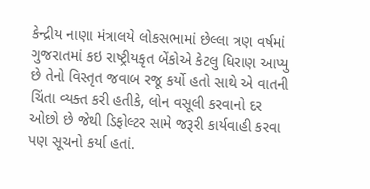કેન્દ્રીય નાણા મંત્રાલયે લોકસભામાં છેલ્લા ત્રણ વર્ષમાં ગુજરાતમાં કઇ રાષ્ટ્રીયકૃત બેંકોએ કેટલુ ધિરાણ આપ્યુ છે તેનો વિસ્તૃત જવાબ રજૂ કર્યો હતો સાથે એ વાતની ચિંતા વ્યક્ત કરી હતીકે, લોન વસૂલી કરવાનો દર ઓછો છે જેથી ડિફોલ્ટર સામે જરૂરી કાર્યવાહી કરવા પણ સૂચનો કર્યા હતાં.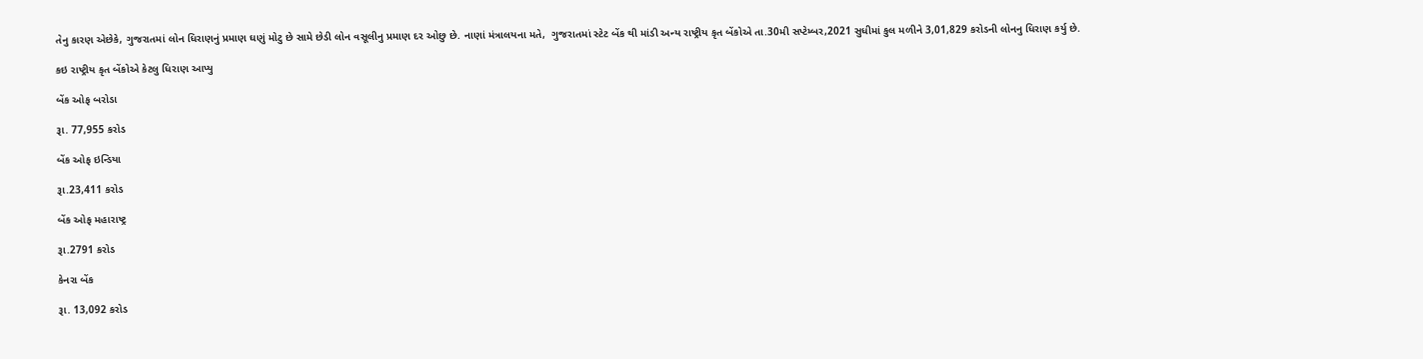તેનુ કારણ એછેકે, ગુજરાતમાં લોન ધિરાણનું પ્રમાણ ઘણું મોટુ છે સામે છેડી લોન વસૂલીનુ પ્રમાણ દર ઓછુ છે. નાણાં મંત્રાલયના મતે,  ગુજરાતમાં સ્ટેટ બેંક થી માંડી અન્ય રાષ્ટ્રીય કૃત બેંકોએ તા.30મી સપ્ટેમ્બર,2021 સુધીમાં કુલ મળીને 3,01,829 કરોડની લોનનુ ધિરાણ કર્યુ છે.

કઇ રાષ્ટ્રીય કૃત બેંકોએ કેટલુ ધિરાણ આપ્યુ

બેંક ઓફ બરોડા

રૂા. 77,955 કરોડ

બેંક ઓફ ઇન્ડિયા

રૂા.23,411 કરોડ

બેંક ઓફ મહારાષ્ટ્ર

રૂા.2791 કરોડ

કેનરા બેંક

રૂા. 13,092 કરોડ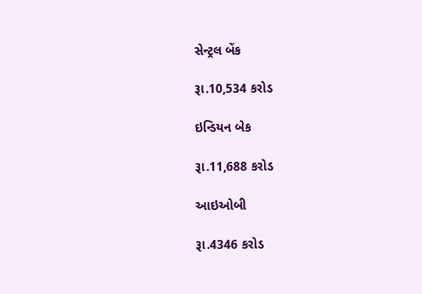સેન્ટ્રલ બેંક

રૂા.10,534 કરોડ

ઇન્ડિયન બેક

રૂા.11,688 કરોડ

આઇઓબી

રૂા.4346 કરોડ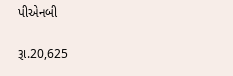પીએનબી

રૂા.20,625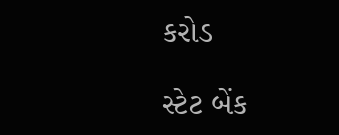કરોડ

સ્ટેટ બેંક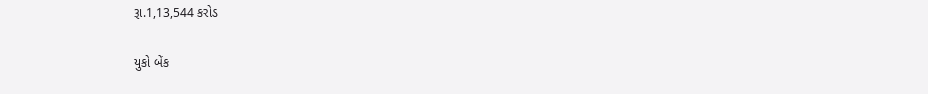રૂા.1,13,544 કરોડ

યુકો બેંક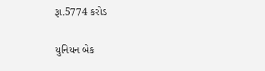રૂા.5774 કરોડ

યુનિયન બેક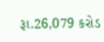રૂા.26,079 કરોડ